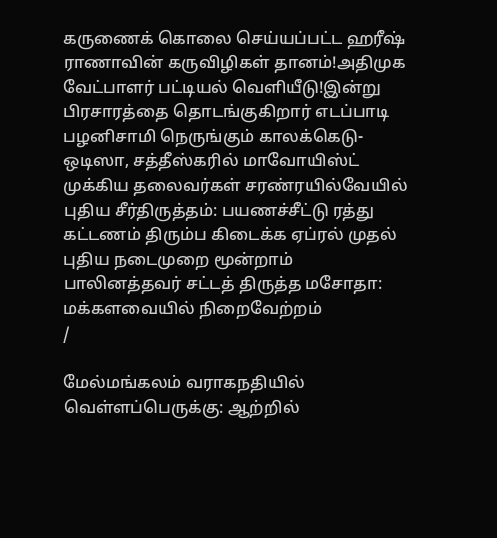கருணைக் கொலை செய்யப்பட்ட ஹரீஷ் ராணாவின் கருவிழிகள் தானம்!அதிமுக வேட்பாளர் பட்டியல் வெளியீடு!இன்று பிரசாரத்தை தொடங்குகிறார் எடப்பாடி பழனிசாமி நெருங்கும் காலக்கெடு- ஒடிஸா, சத்தீஸ்கரில் மாவோயிஸ்ட் முக்கிய தலைவர்கள் சரண்ரயில்வேயில் புதிய சீர்திருத்தம்: பயணச்சீட்டு ரத்து கட்டணம் திரும்ப கிடைக்க ஏப்ரல் முதல் புதிய நடைமுறை மூன்றாம் பாலினத்தவர் சட்டத் திருத்த மசோதா: மக்களவையில் நிறைவேற்றம்
/

மேல்மங்கலம் வராகநதியில் வெள்ளப்பெருக்கு: ஆற்றில்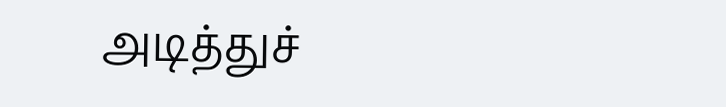அடித்துச்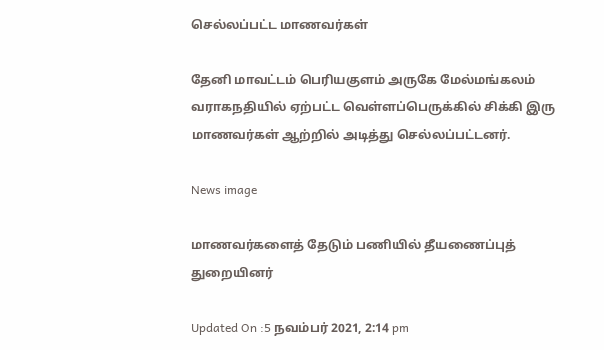செல்லப்பட்ட மாணவர்கள்

தேனி மாவட்டம் பெரியகுளம் அருகே மேல்மங்கலம் வராகநதியில் ஏற்பட்ட வெள்ளப்பெருக்கில் சிக்கி இரு மாணவர்கள் ஆற்றில் அடித்து செல்லப்பட்டனர்.

News image

மாணவர்களைத் தேடும் பணியில் தீயணைப்புத் துறையினர்

Updated On :5 நவம்பர் 2021, 2:14 pm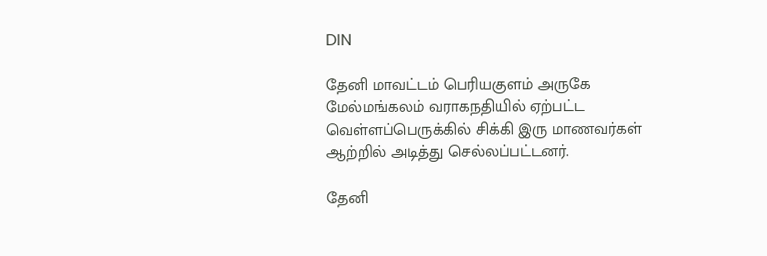DIN

தேனி மாவட்டம் பெரியகுளம் அருகே மேல்மங்கலம் வராகநதியில் ஏற்பட்ட வெள்ளப்பெருக்கில் சிக்கி இரு மாணவர்கள் ஆற்றில் அடித்து செல்லப்பட்டனர்.

தேனி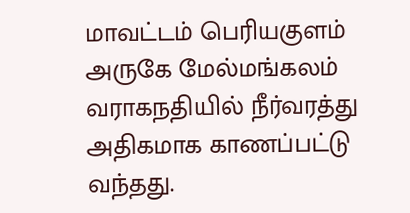மாவட்டம் பெரியகுளம் அருகே மேல்மங்கலம் வராகநதியில் நீர்வரத்து அதிகமாக காணப்பட்டு வந்தது.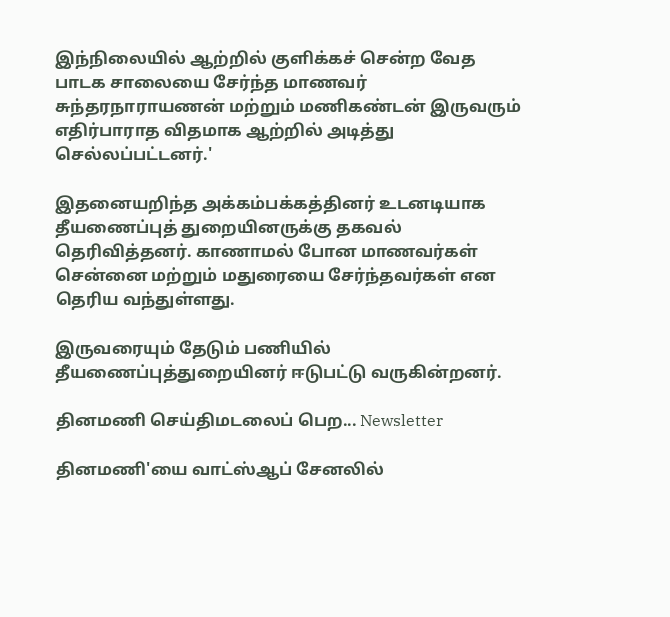இந்நிலையில் ஆற்றில் குளிக்கச் சென்ற வேத பாடக சாலையை சேர்ந்த மாணவர் சுந்தரநாராயணன் மற்றும் மணிகண்டன் இருவரும் எதிர்பாராத விதமாக ஆற்றில் அடித்து செல்லப்பட்டனர்.'

இதனையறிந்த அக்கம்பக்கத்தினர் உடனடியாக தீயணைப்புத் துறையினருக்கு தகவல் தெரிவித்தனர். காணாமல் போன மாணவர்கள் சென்னை மற்றும் மதுரையை சேர்ந்தவர்கள் என தெரிய வந்துள்ளது.

இருவரையும் தேடும் பணியில் தீயணைப்புத்துறையினர் ஈடுபட்டு வருகின்றனர்.

தினமணி செய்திமடலைப் பெற... Newsletter

தினமணி'யை வாட்ஸ்ஆப் சேனலில்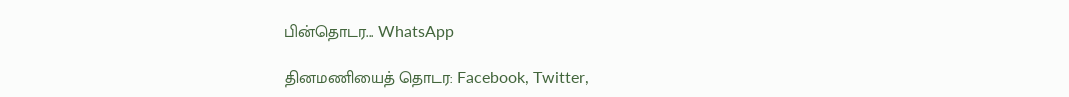பின்தொடர... WhatsApp

தினமணியைத் தொடர: Facebook, Twitter,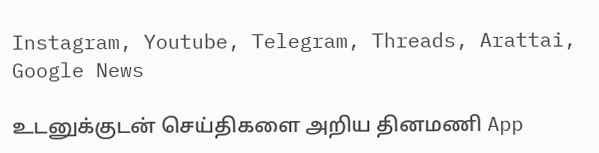Instagram, Youtube, Telegram, Threads, Arattai, Google News

உடனுக்குடன் செய்திகளை அறிய தினமணி App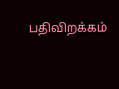பதிவிறக்கம்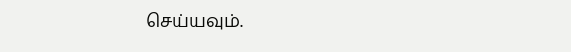செய்யவும்.